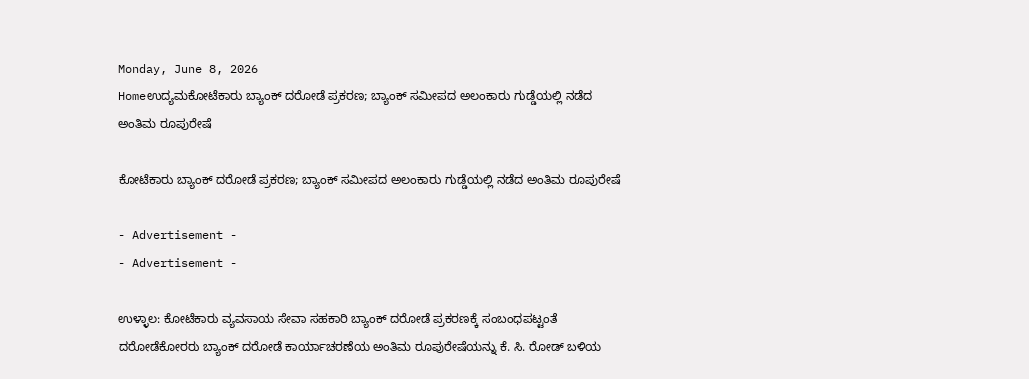Monday, June 8, 2026
Homeಉದ್ಯಮಕೋಟೆಕಾರು ಬ್ಯಾಂಕ್ ದರೋಡೆ ಪ್ರಕರಣ; ಬ್ಯಾಂಕ್ ಸಮೀಪದ ಅಲಂಕಾರು ಗುಡ್ಡೆಯಲ್ಲಿ ನಡೆದ ಅಂತಿಮ ರೂಪುರೇಷೆ

ಕೋಟೆಕಾರು ಬ್ಯಾಂಕ್ ದರೋಡೆ ಪ್ರಕರಣ; ಬ್ಯಾಂಕ್ ಸಮೀಪದ ಅಲಂಕಾರು ಗುಡ್ಡೆಯಲ್ಲಿ ನಡೆದ ಅಂತಿಮ ರೂಪುರೇಷೆ

- Advertisement -
- Advertisement -

ಉಳ್ಳಾಲ: ಕೋಟೆಕಾರು ವ್ಯವಸಾಯ ಸೇವಾ ಸಹಕಾರಿ ಬ್ಯಾಂಕ್‌ ದರೋಡೆ ಪ್ರಕರಣಕ್ಕೆ ಸಂಬಂಧಪಟ್ಟಂತೆ ದರೋಡೆಕೋರರು ಬ್ಯಾಂಕ್ ದರೋಡೆ ಕಾರ್ಯಾಚರಣೆಯ ಅಂತಿಮ ರೂಪುರೇಷೆಯನ್ನು ಕೆ. ಸಿ. ರೋಡ್‌ ಬಳಿಯ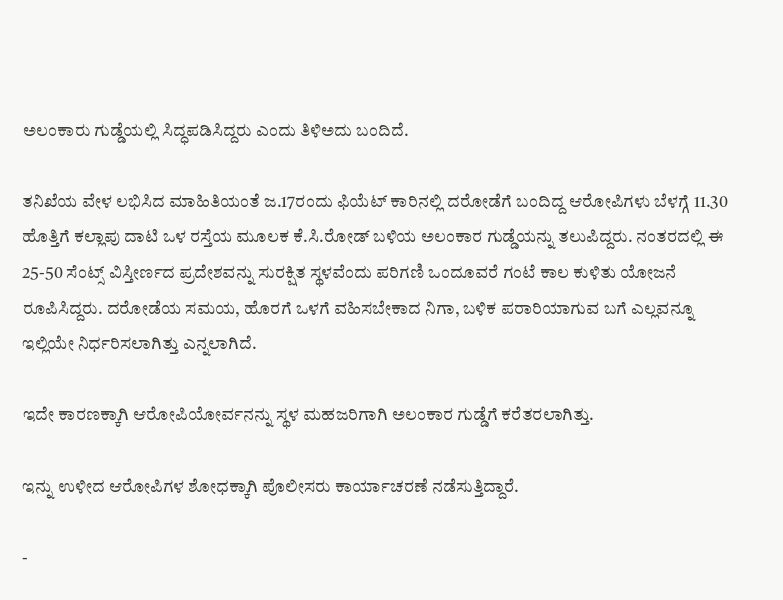ಅಲಂಕಾರು ಗುಡ್ಡೆಯಲ್ಲಿ ಸಿದ್ಧಪಡಿಸಿದ್ದರು ಎಂದು ತಿಳಿಅದು ಬಂದಿದೆ.

ತನಿಖೆಯ ವೇಳ ಲಭಿಸಿದ ಮಾಹಿತಿಯಂತೆ ಜ.17ರಂದು ಫಿಯೆಟ್‌ ಕಾರಿನಲ್ಲಿ ದರೋಡೆಗೆ ಬಂದಿದ್ದ ಆರೋಪಿಗಳು ಬೆಳಗ್ಗೆ 11.30 ಹೊತ್ತಿಗೆ ಕಲ್ಲಾಪು ದಾಟಿ ಒಳ ರಸ್ತೆಯ ಮೂಲಕ ಕೆ.ಸಿ.ರೋಡ್‌ ಬಳಿಯ ಅಲಂಕಾರ ಗುಡ್ಡೆಯನ್ನು ತಲುಪಿದ್ದರು. ನಂತರದಲ್ಲಿ ಈ 25-50 ಸೆಂಟ್ಸ್‌ ವಿಸ್ತೀರ್ಣದ ಪ್ರದೇಶವನ್ನು ಸುರಕ್ಷಿತ ಸ್ಥಳವೆಂದು ಪರಿಗಣಿ ಒಂದೂವರೆ ಗಂಟೆ ಕಾಲ ಕುಳಿತು ಯೋಜನೆ ರೂಪಿಸಿದ್ದರು. ದರೋಡೆಯ ಸಮಯ, ಹೊರಗೆ ಒಳಗೆ ವಹಿಸಬೇಕಾದ ನಿಗಾ, ಬಳಿಕ ಪರಾರಿಯಾಗುವ ಬಗೆ ಎಲ್ಲವನ್ನೂ ಇಲ್ಲಿಯೇ ನಿರ್ಧರಿಸಲಾಗಿತ್ತು ಎನ್ನಲಾಗಿದೆ.

ಇದೇ ಕಾರಣಕ್ಕಾಗಿ ಆರೋಪಿಯೋರ್ವನನ್ನು ಸ್ಥಳ ಮಹಜರಿಗಾಗಿ ಅಲಂಕಾರ ಗುಡ್ಡೆಗೆ ಕರೆತರಲಾಗಿತ್ತು.

ಇನ್ನು ಉಳೀದ ಆರೋಪಿಗಳ ಶೋಧಕ್ಕಾಗಿ ಪೊಲೀಸರು ಕಾರ್ಯಾಚರಣೆ ನಡೆಸುತ್ತಿದ್ದಾರೆ.

-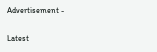Advertisement -

Latest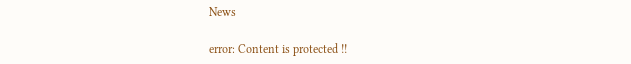News

error: Content is protected !!